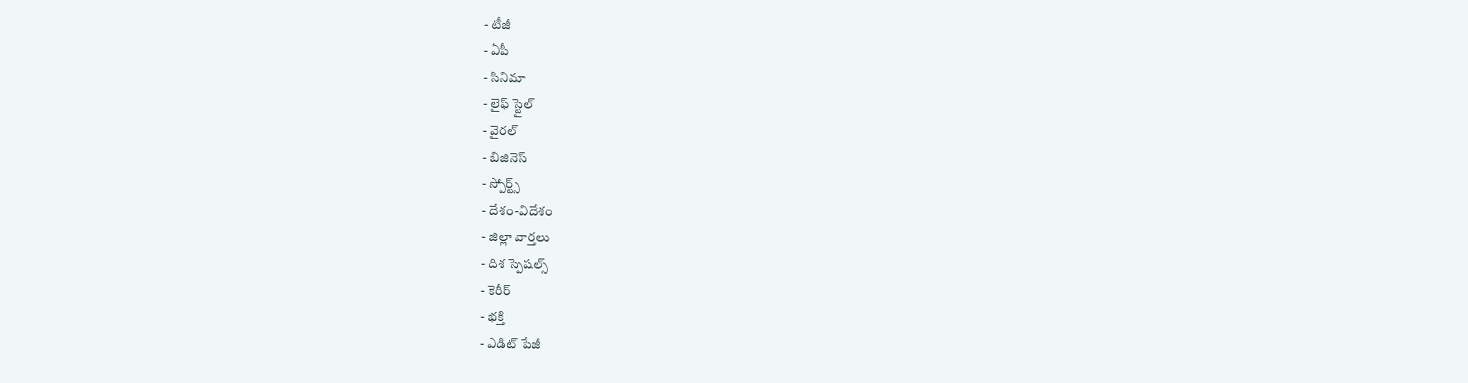- టీజీ
- ఏపీ
- సినిమా
- లైఫ్ స్టైల్
- వైరల్
- బిజినెస్
- స్పోర్ట్స్
- దేశం-విదేశం
- జిల్లా వార్తలు
- దిశ స్పెషల్స్
- కెరీర్
- భక్తి
- ఎడిట్ పేజీ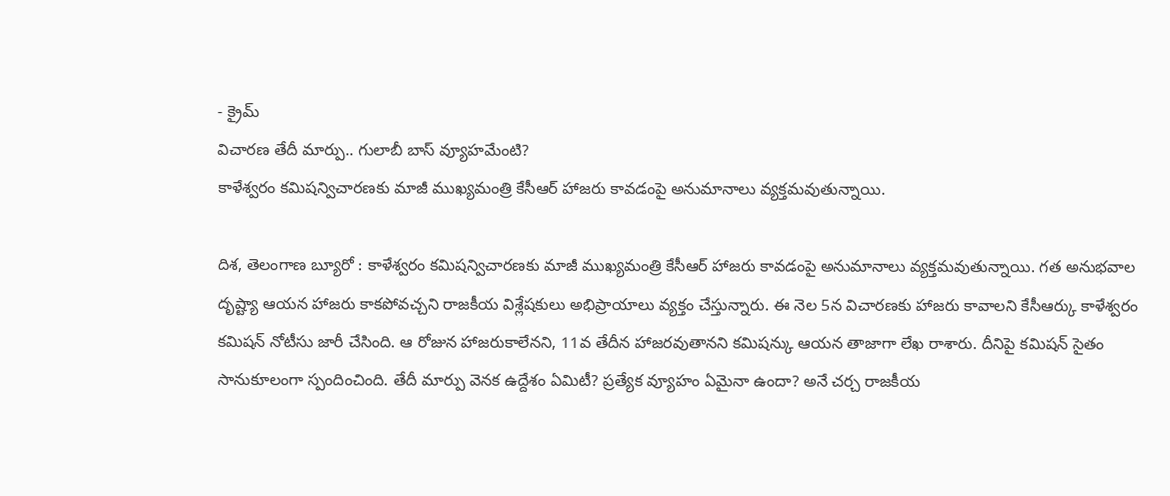- క్రైమ్
విచారణ తేదీ మార్పు.. గులాబీ బాస్ వ్యూహమేంటి?
కాళేశ్వరం కమిషన్విచారణకు మాజీ ముఖ్యమంత్రి కేసీఆర్ హాజరు కావడంపై అనుమానాలు వ్యక్తమవుతున్నాయి.

దిశ, తెలంగాణ బ్యూరో : కాళేశ్వరం కమిషన్విచారణకు మాజీ ముఖ్యమంత్రి కేసీఆర్ హాజరు కావడంపై అనుమానాలు వ్యక్తమవుతున్నాయి. గత అనుభవాల దృష్ట్యా ఆయన హాజరు కాకపోవచ్చని రాజకీయ విశ్లేషకులు అభిప్రాయాలు వ్యక్తం చేస్తున్నారు. ఈ నెల 5న విచారణకు హాజరు కావాలని కేసీఆర్కు కాళేశ్వరం కమిషన్ నోటీసు జారీ చేసింది. ఆ రోజున హాజరుకాలేనని, 11వ తేదీన హాజరవుతానని కమిషన్కు ఆయన తాజాగా లేఖ రాశారు. దీనిపై కమిషన్ సైతం సానుకూలంగా స్పందించింది. తేదీ మార్పు వెనక ఉద్దేశం ఏమిటీ? ప్రత్యేక వ్యూహం ఏమైనా ఉందా? అనే చర్చ రాజకీయ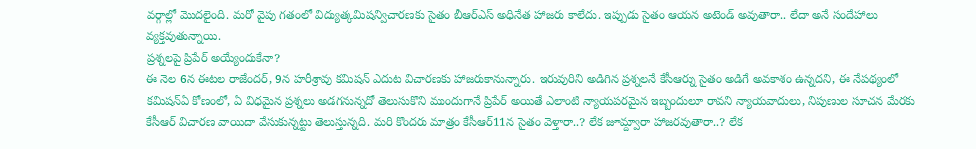వర్గాల్లో మొదలైంది. మరో వైపు గతంలో విద్యుత్కమిషన్విచారణకు సైతం బీఆర్ఎస్ అధినేత హాజరు కాలేదు. ఇప్పుడు సైతం ఆయన అటెండ్ అవుతారా.. లేదా అనే సందేహాలు వ్యక్తవుతున్నాయి.
ప్రశ్నలపై ప్రిపేర్ అయ్యేందుకేనా?
ఈ నెల 6న ఈటల రాజేందర్, 9న హరీశ్రావు కమిషన్ ఎదుట విచారణకు హాజరుకానున్నారు. ఇరువురిని అడిగిన ప్రశ్నలనే కేసీఆర్ను సైతం అడిగే అవకాశం ఉన్నదని, ఈ నేపథ్యంలో కమిషన్ఏ కోణంలో, ఏ విధమైన ప్రశ్నలు అడగనున్నదో తెలుసుకొని ముందుగానే ప్రిపేర్ అయితే ఎలాంటి న్యాయపరమైన ఇబ్బందులూ రావని న్యాయవాదులు, నిపుణుల సూచన మేరకు కేసీఆర్ విచారణ వాయిదా వేసుకున్నట్టు తెలుస్తున్నది. మరి కొందరు మాత్రం కేసీఆర్11న సైతం వెళ్తారా..? లేక జూమ్ద్వారా హాజరవుతారా..? లేక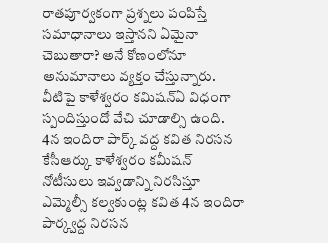రాతపూర్వకంగా ప్రశ్నలు పంపిస్తే సమాధానాలు ఇస్తానని ఏమైనా చెబుతారా? అనే కోణంలోనూ అనుమానాలు వ్యక్తం చేస్తున్నారు. వీటిపై కాళేశ్వరం కమిషన్ఏ విధంగా స్పందిస్తుందో వేచి చూడాల్సి ఉంది.
4న ఇందిరా పార్క్ వద్ద కవిత నిరసన
కేసీఆర్కు కాళేశ్వరం కమీషన్ నోటీసులు ఇవ్వడాన్ని నిరసిస్తూ ఎమ్మెల్సీ కల్వకుంట్ల కవిత 4న ఇందిరా పార్క్వద్ద నిరసన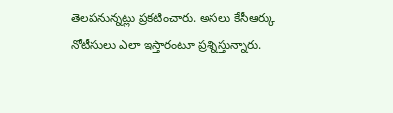తెలపనున్నట్లు ప్రకటించారు. అసలు కేసీఆర్కు నోటీసులు ఎలా ఇస్తారంటూ ప్రశ్నిస్తున్నారు.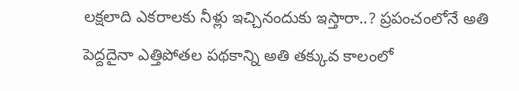లక్షలాది ఎకరాలకు నీళ్లు ఇచ్చినందుకు ఇస్తారా..? ప్రపంచంలోనే అతి పెద్దదైనా ఎత్తిపోతల పథకాన్ని అతి తక్కువ కాలంలో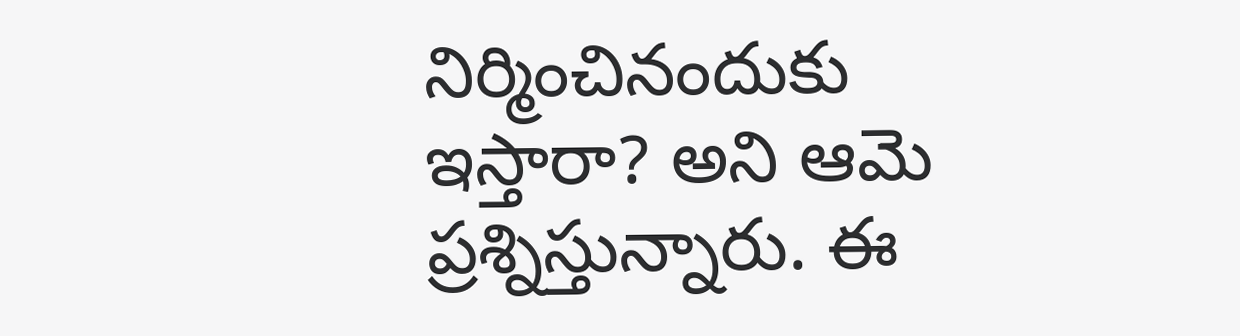నిర్మించినందుకు ఇస్తారా? అని ఆమె ప్రశ్నిస్తున్నారు. ఈ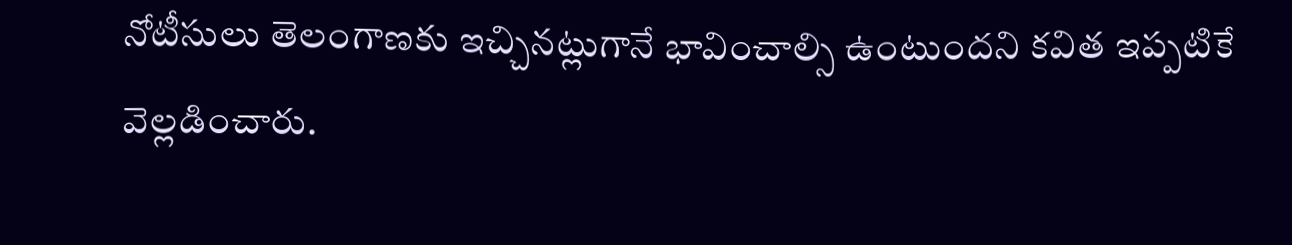నోటీసులు తెలంగాణకు ఇచ్చినట్లుగానే భావించాల్సి ఉంటుందని కవిత ఇప్పటికే వెల్లడించారు.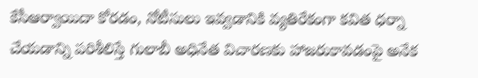కేసీఆర్వాయిదా కోరడం, నోటీసులు ఇవ్వడానికి వ్యతిరేకంగా కవిత ధర్నా చేయడాన్ని పరిశీలిస్తే గులాబీ అధినేత విచారణకు హాజరుకావడంపై అనేక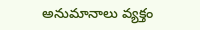అనుమానాలు వ్యక్తం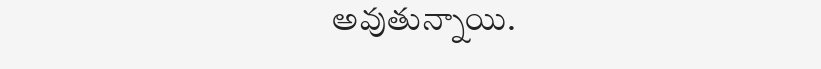అవుతున్నాయి.